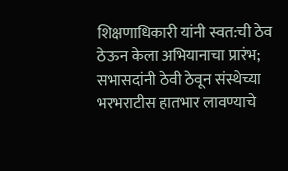शिक्षणाधिकारी यांनी स्वत:ची ठेव ठेऊन केला अभियानाचा प्रारंभ; सभासदांनी ठेवी ठेवून संस्थेच्या भरभराटीस हातभार लावण्याचे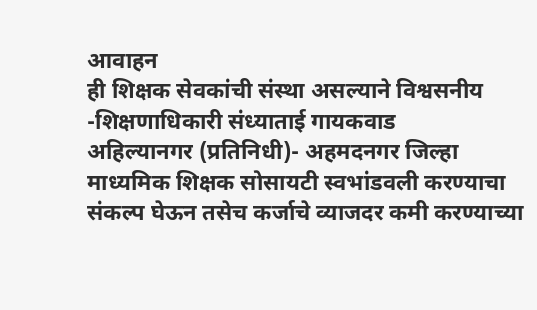आवाहन
ही शिक्षक सेवकांची संस्था असल्याने विश्वसनीय -शिक्षणाधिकारी संध्याताई गायकवाड
अहिल्यानगर (प्रतिनिधी)- अहमदनगर जिल्हा माध्यमिक शिक्षक सोसायटी स्वभांडवली करण्याचा संकल्प घेऊन तसेच कर्जाचे व्याजदर कमी करण्याच्या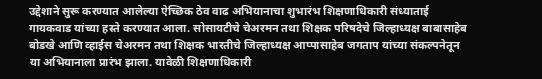उद्देशाने सुरू करण्यात आलेल्या ऐच्छिक ठेव वाढ अभियानाचा शुभारंभ शिक्षणाधिकारी संध्याताई गायकवाड यांच्या हस्ते करण्यात आला. सोसायटीचे चेअरमन तथा शिक्षक परिषदेचे जिल्हाध्यक्ष बाबासाहेब बोडखे आणि व्हाईस चेअरमन तथा शिक्षक भारतीचे जिल्हाध्यक्ष आप्पासाहेब जगताप यांच्या संकल्पनेतून या अभियानाला प्रारंभ झाला. यावेळी शिक्षणाधिकारी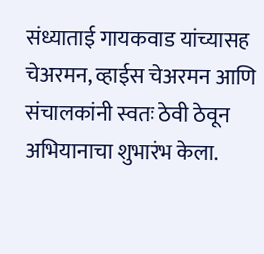संध्याताई गायकवाड यांच्यासह चेअरमन, व्हाईस चेअरमन आणि संचालकांनी स्वतः ठेवी ठेवून अभियानाचा शुभारंभ केला.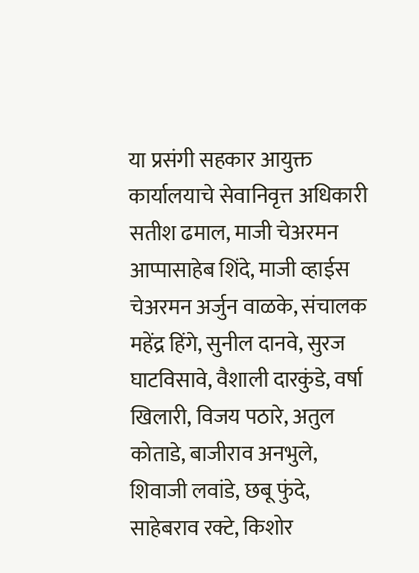या प्रसंगी सहकार आयुक्त कार्यालयाचे सेवानिवृत्त अधिकारी सतीश ढमाल, माजी चेअरमन आप्पासाहेब शिंदे, माजी व्हाईस चेअरमन अर्जुन वाळके, संचालक महेंद्र हिंगे, सुनील दानवे, सुरज घाटविसावे, वैशाली दारकुंडे, वर्षा खिलारी, विजय पठारे, अतुल कोताडे, बाजीराव अनभुले, शिवाजी लवांडे, छबू फुंदे, साहेबराव रक्टे, किशोर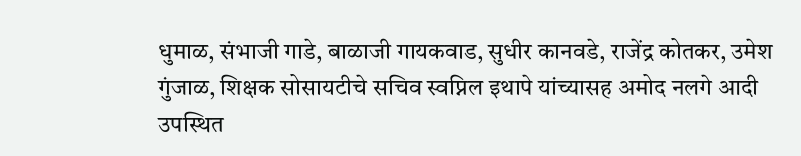धुमाळ, संभाजी गाडे, बाळाजी गायकवाड, सुधीर कानवडे, राजेंद्र कोतकर, उमेश गुंजाळ, शिक्षक सोसायटीचे सचिव स्वप्निल इथापे यांच्यासह अमोद नलगे आदी उपस्थित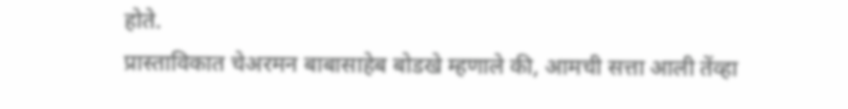होते.
प्रास्ताविकात चेअरमन बाबासाहेब बोडखे म्हणाले की, आमची सत्ता आली तेंव्हा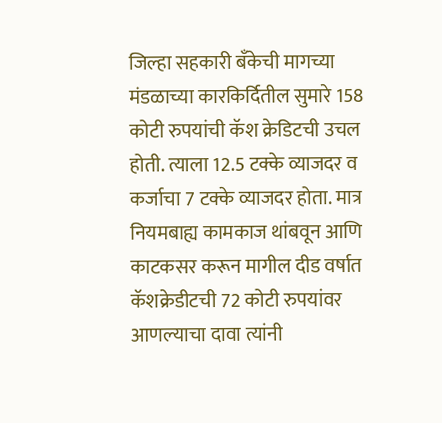जिल्हा सहकारी बँकेची मागच्या मंडळाच्या कारकिर्दितील सुमारे 158 कोटी रुपयांची कॅश क्रेडिटची उचल होती. त्याला 12.5 टक्के व्याजदर व कर्जाचा 7 टक्के व्याजदर होता. मात्र नियमबाह्य कामकाज थांबवून आणि काटकसर करून मागील दीड वर्षात कॅशक्रेडीटची 72 कोटी रुपयांवर आणल्याचा दावा त्यांनी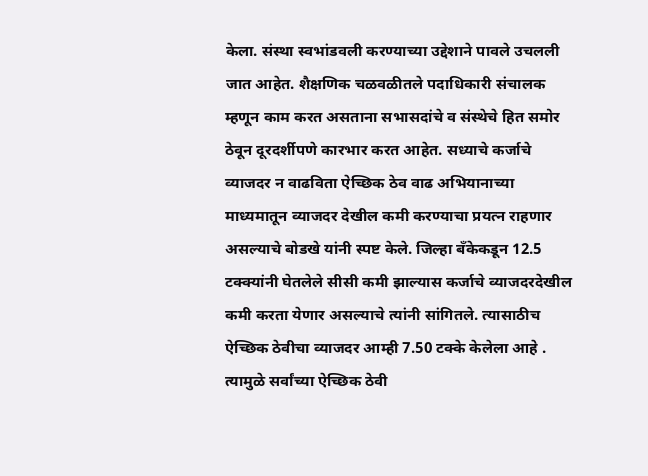केला. संस्था स्वभांडवली करण्याच्या उद्देशाने पावले उचलली जात आहेत. शैक्षणिक चळवळीतले पदाधिकारी संचालक म्हणून काम करत असताना सभासदांचे व संस्थेचे हित समोर ठेवून दूरदर्शीपणे कारभार करत आहेत. सध्याचे कर्जाचे व्याजदर न वाढविता ऐच्छिक ठेव वाढ अभियानाच्या माध्यमातून व्याजदर देखील कमी करण्याचा प्रयत्न राहणार असल्याचे बोडखे यांनी स्पष्ट केले. जिल्हा बँकेकडून 12.5 टक्क्यांनी घेतलेले सीसी कमी झाल्यास कर्जाचे व्याजदरदेखील कमी करता येणार असल्याचे त्यांनी सांगितले. त्यासाठीच ऐच्छिक ठेवीचा व्याजदर आम्ही 7.50 टक्के केलेला आहे . त्यामुळे सर्वांच्या ऐच्छिक ठेवी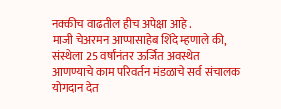नक्कीच वाढतील हीच अपेक्षा आहे .
माजी चेअरमन आप्पासाहेब शिंदे म्हणाले की, संस्थेला 25 वर्षांनंतर ऊर्जित अवस्थेत आणण्याचे काम परिवर्तन मंडळाचे सर्व संचालक योगदान देत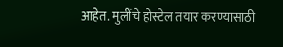आहेत. मुलींचे होस्टेल तयार करण्यासाठी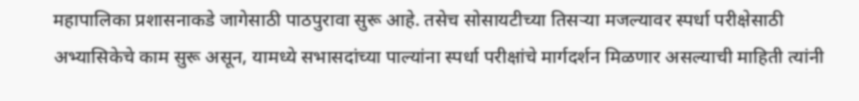महापालिका प्रशासनाकडे जागेसाठी पाठपुरावा सुरू आहे. तसेच सोसायटीच्या तिसऱ्या मजल्यावर स्पर्धा परीक्षेसाठी अभ्यासिकेचे काम सुरू असून, यामध्ये सभासदांच्या पाल्यांना स्पर्धा परीक्षांचे मार्गदर्शन मिळणार असल्याची माहिती त्यांनी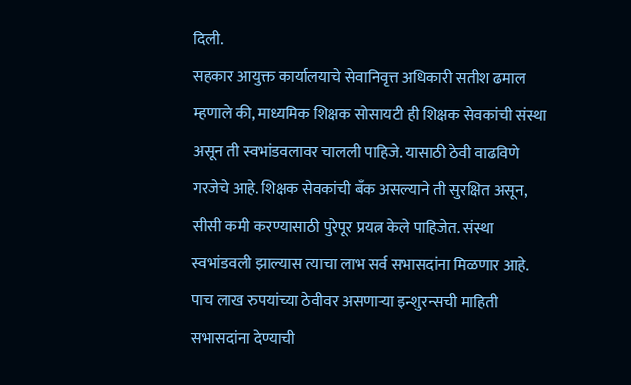दिली.
सहकार आयुक्त कार्यालयाचे सेवानिवृत्त अधिकारी सतीश ढमाल म्हणाले की, माध्यमिक शिक्षक सोसायटी ही शिक्षक सेवकांची संस्था असून ती स्वभांडवलावर चालली पाहिजे. यासाठी ठेवी वाढविणे गरजेचे आहे. शिक्षक सेवकांची बँक असल्याने ती सुरक्षित असून, सीसी कमी करण्यासाठी पुरेपूर प्रयत्न केले पाहिजेत. संस्था स्वभांडवली झाल्यास त्याचा लाभ सर्व सभासदांना मिळणार आहे. पाच लाख रुपयांच्या ठेवीवर असणाऱ्या इन्शुरन्सची माहिती सभासदांना देण्याची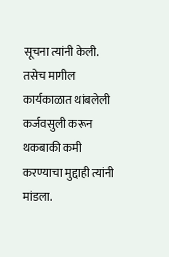सूचना त्यांनी केली. तसेच मागील कार्यकाळात थांबलेली कर्जवसुली करून थकबाकी कमी करण्याचा मुद्दाही त्यांनी मांडला.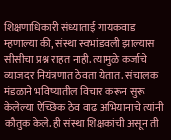शिक्षणाधिकारी संध्याताई गायकवाड म्हणाल्या की, संस्था स्वभांडवली झाल्यास सीसीचा प्रश्न राहत नाही. त्यामुळे कर्जाचे व्याजदर नियंत्रणात ठेवता येतात. संचालक मंडळाने भविष्यातील विचार करून सुरू केलेल्या ऐच्छिक ठेव वाढ अभियानाचे त्यांनी कौतुक केले. ही संस्था शिक्षकांची असून ती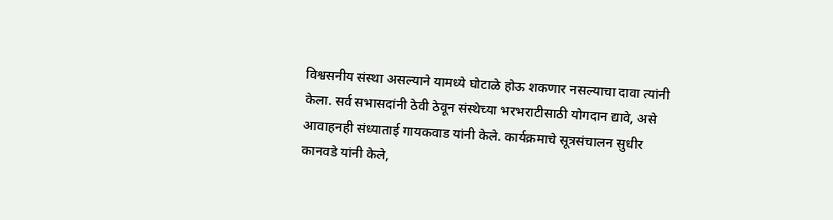विश्वसनीय संस्था असल्याने यामध्ये घोटाळे होऊ शकणार नसल्याचा दावा त्यांनी केला. सर्व सभासदांनी ठेवी ठेवून संस्थेच्या भरभराटीसाठी योगदान द्यावे, असे आवाहनही संध्याताई गायकवाड यांनी केले. कार्यक्रमाचे सूत्रसंचालन सुधीर कानवडे यांनी केले,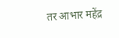तर आभार महेंद्र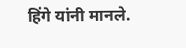हिंगे यांनी मानले.